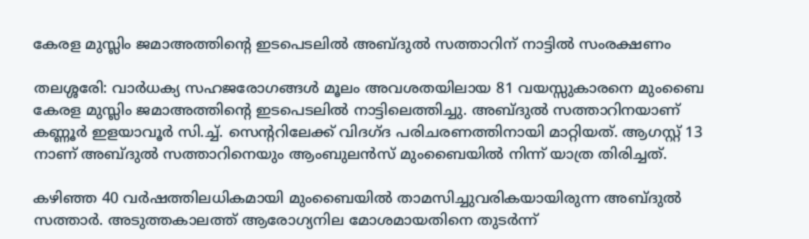കേരള മുസ്ലിം ജമാഅത്തിന്റെ ഇടപെടലിൽ അബ്ദുൽ സത്താറിന് നാട്ടിൽ സംരക്ഷണം

തലശ്ശരേി: വാർധക്യ സഹജരോഗങ്ങൾ മൂലം അവശതയിലായ 81 വയസ്സുകാരനെ മുംബൈ കേരള മുസ്ലിം ജമാഅത്തിന്‍റെ ഇടപെടലിൽ നാട്ടിലെത്തിച്ചു. അബ്ദുൽ സത്താറിനയാണ് കണ്ണൂർ ഇളയാവൂർ സി.ച്ച്. സെന്ററിലേക്ക് വിദഗ്ദ പരിചരണത്തിനായി മാറ്റിയത്. ആഗസ്റ്റ് 13 നാണ് അബ്ദുൽ സത്താറിനെയും ആംബുലന്‍സ് മുംബൈയിൽ നിന്ന് യാത്ര തിരിച്ചത്.

കഴിഞ്ഞ 40 വർഷത്തിലധികമായി മുംബൈയിൽ താമസിച്ചുവരികയായിരുന്ന അബ്ദുൽ സത്താർ. അടുത്തകാലത്ത് ആരോഗ്യനില മോശമായതിനെ തുടർന്ന്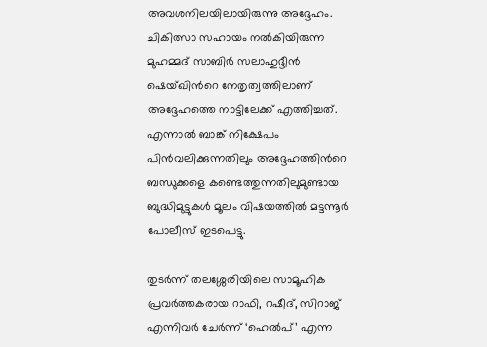അവശനിലയിലായിരുന്നു അദ്ദേഹം. ചികിത്സാ സഹായം നൽകിയിരുന്ന മുഹമ്മദ് സാബിർ സലാഹുദ്ദീൻ ഷെയ്ഖിന്‍റെ നേതൃത്വത്തിലാണ് അദ്ദേഹത്തെ നാട്ടിലേക്ക് എത്തിച്ചത്. എന്നാൽ ബാങ്ക് നിക്ഷേപം പിൻവലിക്കുന്നതിലും അദ്ദേഹത്തിന്‍റെ ബന്ധുക്കളെ കണ്ടെത്തുന്നതിലുമുണ്ടായ ബുദ്ധിമുട്ടുകൾ മൂലം വിഷയത്തിൽ മട്ടന്നൂർ പോലീസ് ഇടപെട്ടു.

തുടർന്ന് തലശ്ശേരിയിലെ സാമൂഹിക പ്രവർത്തകരായ റാഫി, റഷീദ്, സിറാജ് എന്നിവർ ചേർന്ന് ‘ഹെൽപ്’ എന്ന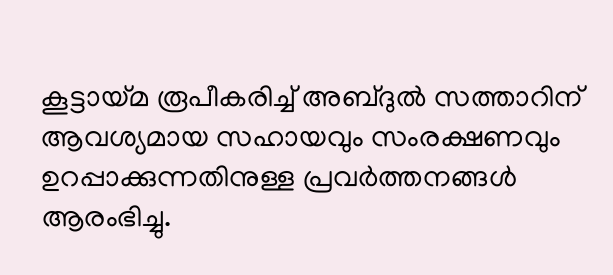കൂട്ടായ്മ രൂപീകരിച്ച് അബ്ദുൽ സത്താറിന് ആവശ്യമായ സഹായവും സംരക്ഷണവും ഉറപ്പാക്കുന്നതിനുള്ള പ്രവർത്തനങ്ങൾ ആരംഭിച്ചു.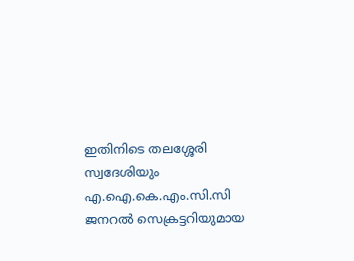ഇതിനിടെ തലശ്ശേരി സ്വദേശിയും എ.ഐ.കെ.എം.സി.സി ജനറൽ സെക്രട്ടറിയുമായ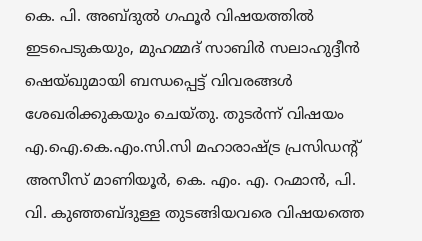കെ. പി. അബ്ദുൽ ഗഫൂർ വിഷയത്തിൽ ഇടപെടുകയും, മുഹമ്മദ് സാബിർ സലാഹുദ്ദീൻ ഷെയ്ഖുമായി ബന്ധപ്പെട്ട് വിവരങ്ങൾ ശേഖരിക്കുകയും ചെയ്തു. തുടർന്ന് വിഷയം എ.ഐ.കെ.എം.സി.സി മഹാരാഷ്ട്ര പ്രസിഡന്റ് അസീസ് മാണിയൂർ, കെ. എം. എ. റഹ്മാൻ, പി. വി. കുഞ്ഞബ്ദുള്ള തുടങ്ങിയവരെ വിഷയത്തെ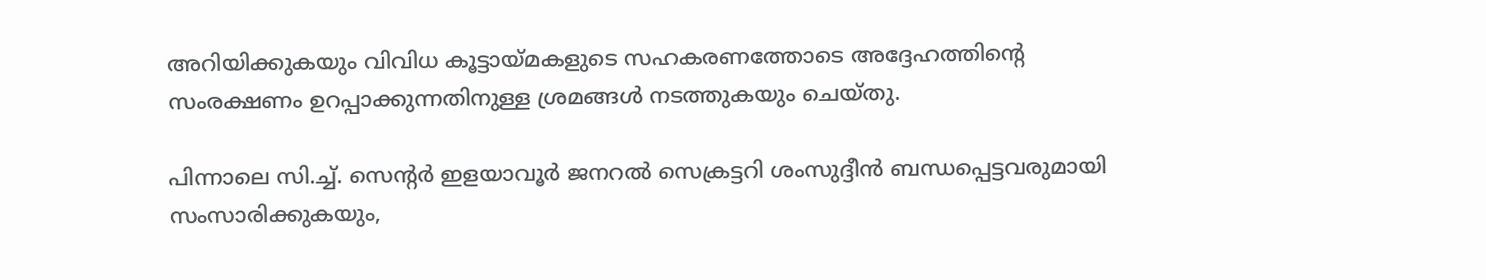അറിയിക്കുകയും വിവിധ കൂട്ടായ്മകളുടെ സഹകരണത്തോടെ അദ്ദേഹത്തിന്‍റെ സംരക്ഷണം ഉറപ്പാക്കുന്നതിനുള്ള ശ്രമങ്ങൾ നടത്തുകയും ചെയ്തു.

പിന്നാലെ സി.ച്ച്. സെന്റർ ഇളയാവൂർ ജനറൽ സെക്രട്ടറി ശംസുദ്ദീൻ ബന്ധപ്പെട്ടവരുമായി സംസാരിക്കുകയും,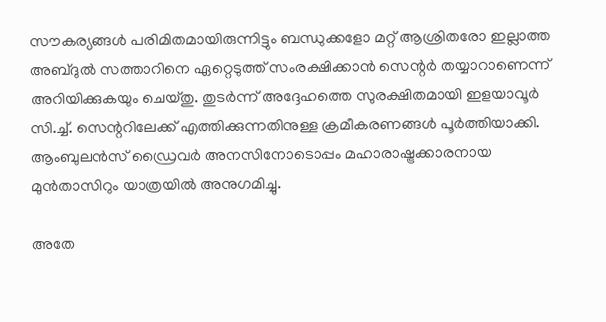സൗകര്യങ്ങൾ പരിമിതമായിരുന്നിട്ടും ബന്ധുക്കളോ മറ്റ് ആശ്രിതരോ ഇല്ലാത്ത അബ്ദുൽ സത്താറിനെ ഏറ്റെടുത്ത് സംരക്ഷിക്കാൻ സെന്റർ തയ്യാറാണെന്ന് അറിയിക്കുകയും ചെയ്തു. തുടർന്ന് അദ്ദേഹത്തെ സുരക്ഷിതമായി ഇളയാവൂർ സി.ച്ച്. സെന്ററിലേക്ക് എത്തിക്കുന്നതിനുള്ള ക്രമീകരണങ്ങൾ പൂർത്തിയാക്കി. ആംബുലൻസ് ഡ്രൈവർ അനസിനോടൊപ്പം മഹാരാഷ്ട്രക്കാരനായ മുൻതാസിറും യാത്രയിൽ അനുഗമിച്ചു.

അതേ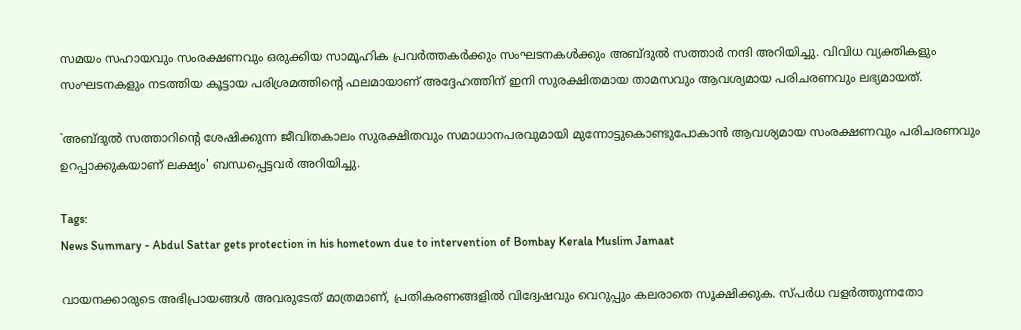സമയം സഹായവും സംരക്ഷണവും ഒരുക്കിയ സാമൂഹിക പ്രവർത്തകർക്കും സംഘടനകൾക്കും അബ്ദുൽ സത്താർ നന്ദി അറിയിച്ചു. വിവിധ വ്യക്തികളും സംഘടനകളും നടത്തിയ കൂട്ടായ പരിശ്രമത്തിന്റെ ഫലമായാണ് അദ്ദേഹത്തിന് ഇനി സുരക്ഷിതമായ താമസവും ആവശ്യമായ പരിചരണവും ലഭ്യമായത്.

`അബ്ദുൽ സത്താറിന്റെ ശേഷിക്കുന്ന ജീവിതകാലം സുരക്ഷിതവും സമാധാനപരവുമായി മുന്നോട്ടുകൊണ്ടുപോകാൻ ആവശ്യമായ സംരക്ഷണവും പരിചരണവും ഉറപ്പാക്കുകയാണ് ലക്ഷ്യം' ബന്ധപ്പെട്ടവർ അറിയിച്ചു.

Tags:
News Summary - Abdul Sattar gets protection in his hometown due to intervention of Bombay Kerala Muslim Jamaat

വായനക്കാരുടെ അഭിപ്രായങ്ങള്‍ അവരുടേത് മാത്രമാണ്, പ്രതികരണങ്ങളിൽ വിദ്വേഷവും വെറുപ്പും കലരാതെ സൂക്ഷിക്കുക. സ്പർധ വളർത്തുന്നതോ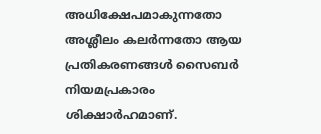അധിക്ഷേപമാകുന്നതോ അശ്ലീലം കലർന്നതോ ആയ പ്രതികരണങ്ങൾ സൈബർ നിയമപ്രകാരം ശിക്ഷാർഹമാണ്.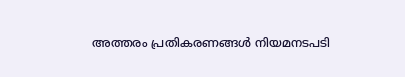അത്തരം പ്രതികരണങ്ങൾ നിയമനടപടി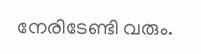നേരിടേണ്ടി വരും.